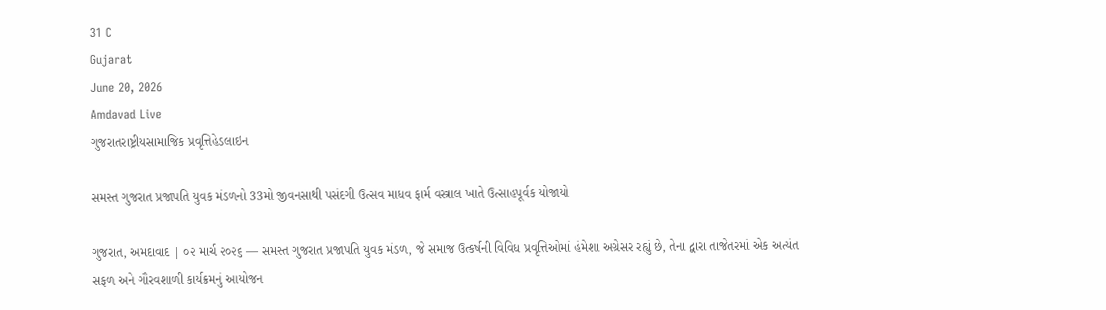31 C
Gujarat
June 20, 2026
Amdavad Live
ગુજરાતરાષ્ટ્રીયસામાજિક પ્રવૃત્તિહેડલાઇન

સમસ્ત ગુજરાત પ્રજાપતિ યુવક મંડળનો 33મો જીવનસાથી પસંદગી ઉત્સવ માધવ ફાર્મ વસ્ત્રાલ ખાતે ઉત્સાહપૂર્વક યોજાયો

ગુજરાત, અમદાવાદ | ૦૨ માર્ચ ૨૦૨૬ — સમસ્ત ગુજરાત પ્રજાપતિ યુવક મંડળ, જે સમાજ ઉત્કર્ષની વિવિધ પ્રવૃત્તિઓમાં હંમેશા અગ્રેસર રહ્યું છે, તેના દ્વારા તાજેતરમાં એક અત્યંત સફળ અને ગૌરવશાળી કાર્યક્રમનું આયોજન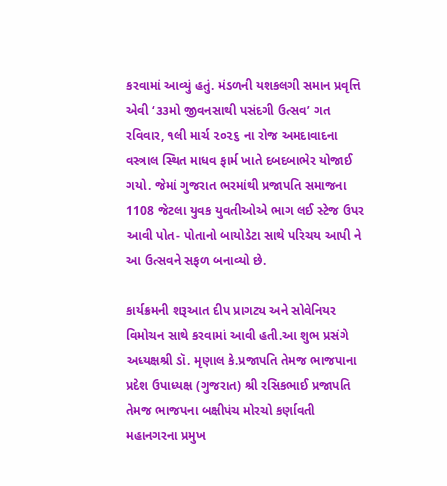કરવામાં આવ્યું હતું. મંડળની યશકલગી સમાન પ્રવૃત્તિ એવી ‘૩૩મો જીવનસાથી પસંદગી ઉત્સવ’ ગત રવિવાર, ૧લી માર્ચ ૨૦૨૬ ના રોજ અમદાવાદના વસ્ત્રાલ સ્થિત માધવ ફાર્મ ખાતે દબદબાભેર યોજાઈ ગયો. જેમાં ગુજરાત ભરમાંથી પ્રજાપતિ સમાજના 1108 જેટલા યુવક યુવતીઓએ ભાગ લઈ સ્ટેજ ઉપર આવી પોત- પોતાનો બાયોડેટા સાથે પરિચય આપી ને આ ઉત્સવને સફળ બનાવ્યો છે.

કાર્યક્રમની શરૂઆત દીપ પ્રાગટ્ય અને સોવેનિયર વિમોચન સાથે કરવામાં આવી હતી.આ શુભ પ્રસંગે અધ્યક્ષશ્રી ડૉ. મૃણાલ કે.પ્રજાપતિ તેમજ ભાજપાના પ્રદેશ ઉપાધ્યક્ષ (ગુજરાત) શ્રી રસિકભાઈ પ્રજાપતિ તેમજ ભાજપના બક્ષીપંચ મોરચો કર્ણાવતી મહાનગરના પ્રમુખ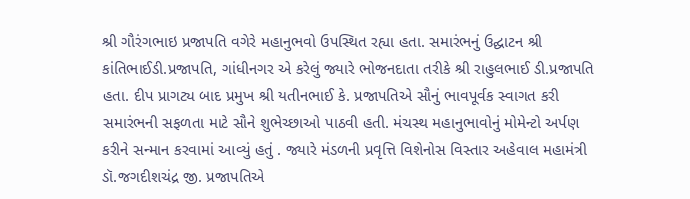શ્રી ગૌરંગભાઇ પ્રજાપતિ વગેરે મહાનુભવો ઉપસ્થિત રહ્યા હતા. સમારંભનું ઉદ્ઘાટન શ્રી કાંતિભાઈડી.પ્રજાપતિ, ગાંધીનગર એ કરેલું જ્યારે ભોજનદાતા તરીકે શ્રી રાહુલભાઈ ડી.પ્રજાપતિ હતા. દીપ પ્રાગટ્ય બાદ પ્રમુખ શ્રી યતીનભાઈ કે. પ્રજાપતિએ સૌનું ભાવપૂર્વક સ્વાગત કરી સમારંભની સફળતા માટે સૌને શુભેચ્છાઓ પાઠવી હતી. મંચસ્થ મહાનુભાવોનું મોમેન્ટો અર્પણ કરીને સન્માન કરવામાં આવ્યું હતું . જ્યારે મંડળની પ્રવૃત્તિ વિશેનોસ વિસ્તાર અહેવાલ મહામંત્રી ડૉ.જગદીશચંદ્ર જી. પ્રજાપતિએ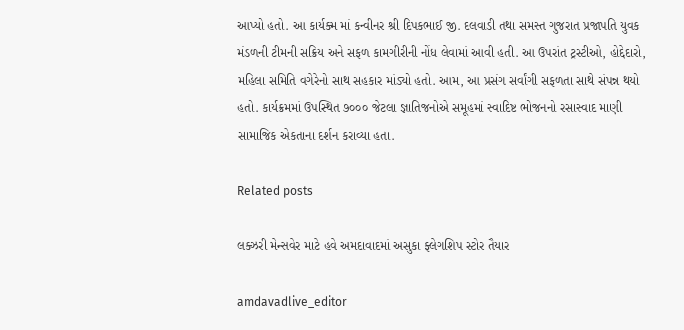આપ્યો હતો. આ કાર્યક્મ માં કન્વીનર શ્રી દિપકભાઈ જી. દલવાડી તથા સમસ્ત ગુજરાત પ્રજાપતિ યુવક મંડળની ટીમની સક્રિય અને સફળ કામગીરીની નોંધ લેવામાં આવી હતી. આ ઉપરાંત ટ્રસ્ટીઓ, હોદ્દેદારો, મહિલા સમિતિ વગેરેનો સાથ સહકાર માંડ્યો હતો. આમ, આ પ્રસંગ સર્વાંગી સફળતા સાથે સંપન્ન થયો હતો. કાર્યક્રમમાં ઉપસ્થિત ૭૦૦૦ જેટલા જ્ઞાતિજનોએ સમૂહમાં સ્વાદિષ્ટ ભોજનનો રસાસ્વાદ માણી સામાજિક એકતાના દર્શન કરાવ્યા હતા.

Related posts

લક્ઝરી મેન્સવેર માટે હવે અમદાવાદમાં અસુકા ફ્લેગશિપ સ્ટોર તૈયાર

amdavadlive_editor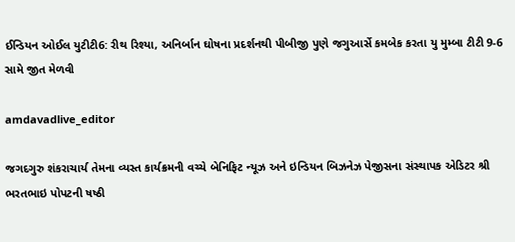ઈન્ડિયન ઓઈલ યુટીટી6: રીથ રિશ્યા, અનિર્બાન ઘોષના પ્રદર્શનથી પીબીજી પુણે જગુઆર્સે કમબેક કરતા યુ મુમ્બા ટીટી 9-6 સામે જીત મેળવી

amdavadlive_editor

જગદગુરુ શંકરાચાર્ય તેમના વ્યસ્ત કાર્યક્રમની વચ્ચે બેનિફિટ ન્યૂઝ અને ઇન્ડિયન બિઝનેઝ પેજીસના સંસ્થાપક એડિટર શ્રી ભરતભાઇ પોપટની ષષ્ઠી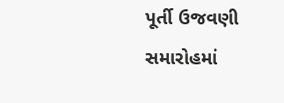પૂર્તી ઉજવણી સમારોહમાં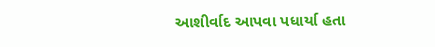આશીર્વાદ આપવા પધાર્યા હતા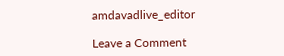amdavadlive_editor

Leave a Comment